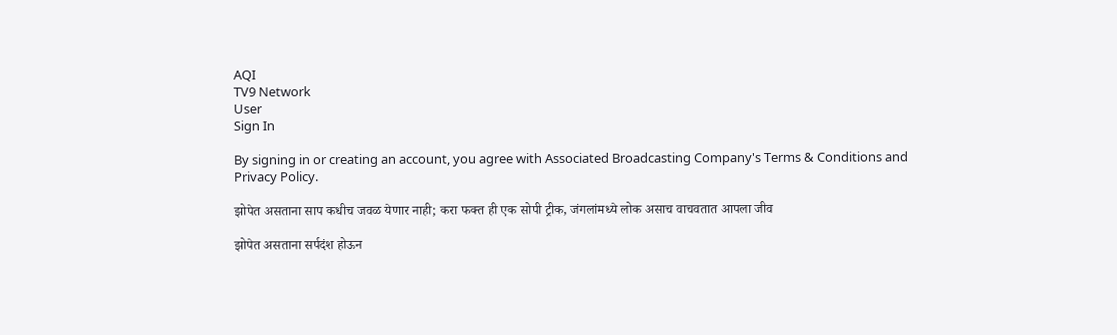AQI
TV9 Network
User
Sign In

By signing in or creating an account, you agree with Associated Broadcasting Company's Terms & Conditions and Privacy Policy.

झोपेत असताना साप कधीच जवळ येणार नाही; करा फक्त ही एक सोपी ट्रीक, जंगलांमध्ये लोक असाच वाचवतात आपला जीव

झोपेत असताना सर्पदंश होऊन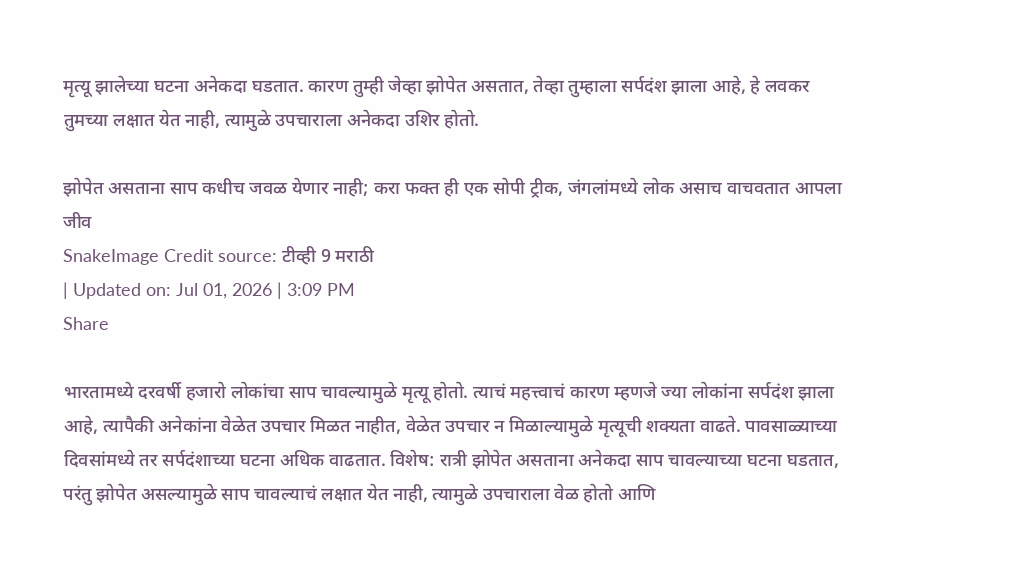मृत्यू झालेच्या घटना अनेकदा घडतात. कारण तुम्ही जेव्हा झोपेत असतात, तेव्हा तुम्हाला सर्पदंश झाला आहे, हे लवकर तुमच्या लक्षात येत नाही, त्यामुळे उपचाराला अनेकदा उशिर होतो.

झोपेत असताना साप कधीच जवळ येणार नाही; करा फक्त ही एक सोपी ट्रीक, जंगलांमध्ये लोक असाच वाचवतात आपला जीव
SnakeImage Credit source: टीव्ही 9 मराठी
| Updated on: Jul 01, 2026 | 3:09 PM
Share

भारतामध्ये दरवर्षी हजारो लोकांचा साप चावल्यामुळे मृत्यू होतो. त्याचं महत्त्वाचं कारण म्हणजे ज्या लोकांना सर्पदंश झाला आहे, त्यापैकी अनेकांना वेळेत उपचार मिळत नाहीत, वेळेत उपचार न मिळाल्यामुळे मृत्यूची शक्यता वाढते. पावसाळ्याच्या दिवसांमध्ये तर सर्पदंशाच्या घटना अधिक वाढतात. विशेष: रात्री झोपेत असताना अनेकदा साप चावल्याच्या घटना घडतात, परंतु झोपेत असल्यामुळे साप चावल्याचं लक्षात येत नाही, त्यामुळे उपचाराला वेळ होतो आणि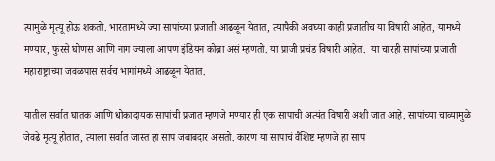त्यामुळे मृत्यू होऊ शकतो. भारतामध्ये ज्या सापांच्या प्रजाती आढळून येतात, त्यापैकी अवघ्या काही प्रजातीच या विषारी आहेत, यामध्ये मण्यार, फुरसे घोणस आणि नाग ज्याला आपण इंडियन कोब्रा असं म्हणतो. या प्राजी प्रचंड विषारी आहेत.  या चारही सापांच्या प्रजाती महाराष्ट्राच्या जवळपास सर्वच भागांमध्ये आढळून येतात.

यातील सर्वात घातक आणि धोकादायक सापांची प्रजात म्हणजे मण्यार ही एक सापाची अत्यंत विषारी अशी जात आहे. सापांच्या चाव्यामुळे जेवढे मृत्यू होतात, त्याला सर्वात जास्त हा साप जबाबदार असतो. कारण या सापाचं वैशिष्ट म्हणजे हा साप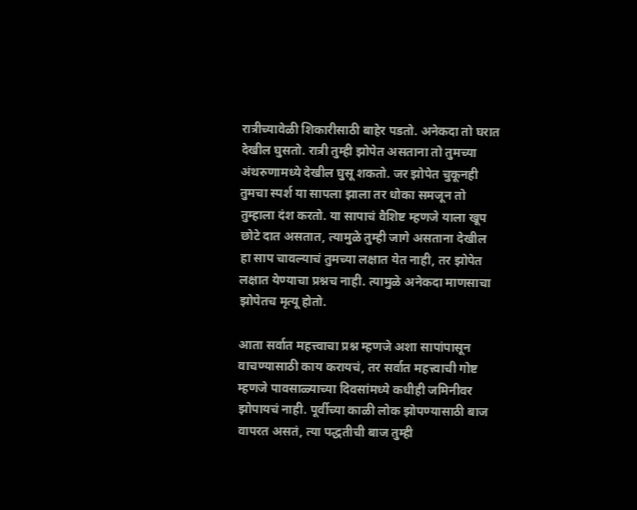रात्रीच्यावेळी शिकारीसाठी बाहेर पडतो. अनेकदा तो घरात देखील घुसतो. रात्री तुम्ही झोपेत असताना तो तुमच्या अंथरुणामध्ये देखील घुसू शकतो. जर झोपेत चुकूनही तुमचा स्पर्श या सापला झाला तर धोका समजून तो तुम्हाला दंश करतो. या सापाचं वैशिष्ट म्हणजे याला खूप छोटे दात असतात, त्यामुळे तुम्ही जागे असताना देखील हा साप चावल्याचं तुमच्या लक्षात येत नाही, तर झोपेत लक्षात येण्याचा प्रश्नच नाही. त्यामुळे अनेकदा माणसाचा झोपेतच मृत्यू होतो.

आता सर्वात महत्त्वाचा प्रश्न म्हणजे अशा सापांपासून वाचण्यासाठी काय करायचं, तर सर्वात महत्त्वाची गोष्ट म्हणजे पावसाळ्याच्या दिवसांमध्ये कधीही जमिनीवर झोपायचं नाही. पूर्वीच्या काळी लोक झोपण्यासाठी बाज वापरत असतं, त्या पद्धतीची बाज तुम्ही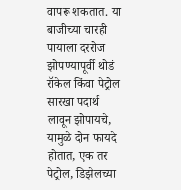वापरू शकतात. या बाजीच्या चारही पायाला दररोज झोपण्यापूर्वी थोडं रॉकेल किंवा पेट्रोल सारखा पदार्थ लावून झोपायचे, यामुळे दोन फायदे होतात, एक तर पेट्रोल, डिझेलच्या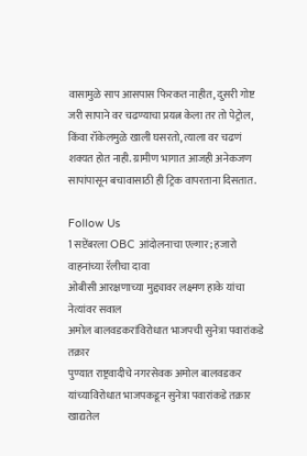वासामुळे साप आसपास फिरकत नाहीत, दुसरी गोष्ट जरी सापाने वर चढण्याचा प्रयत्न केला तर तो पेट्रोल, किंवा रॉकेलमुळे खाली घसरतो, त्याला वर चढणं शक्यत होत नाही. ग्रामीण भागात आजही अनेकजण सापांपासून बचावासाठी ही ट्रिक वापरताना दिसतात.

Follow Us
1 सप्टेंबरला OBC आंदोलनाचा एल्गार; हजारो वाहनांच्या रॅलीचा दावा
ओबीसी आरक्षणाच्या मुद्द्यावर लक्ष्मण हाके यांचा नेत्यांवर सवाल
अमोल बालवडकरांविरोधात भाजपची सुनेत्रा पवारांकडे तक्रार
पुण्यात राष्ट्रवादीचे नगरसेवक अमोल बालवडकर यांच्याविरोधात भाजपकडून सुनेत्रा पवारांकडे तक्रार
खाद्यतेल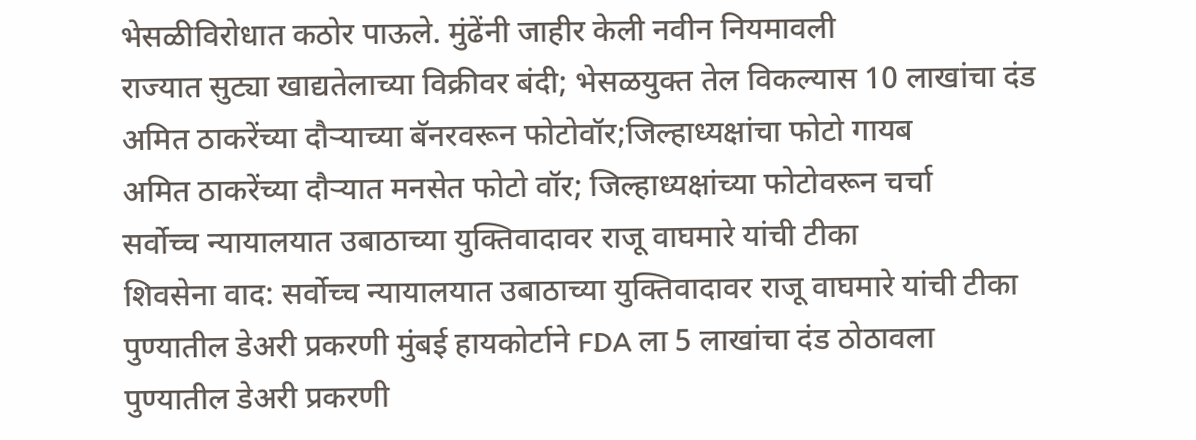भेसळीविरोधात कठोर पाऊले. मुंढेंनी जाहीर केली नवीन नियमावली
राज्यात सुट्या खाद्यतेलाच्या विक्रीवर बंदी; भेसळयुक्त तेल विकल्यास 10 लाखांचा दंड
अमित ठाकरेंच्या दौऱ्याच्या बॅनरवरून फोटोवॉर;जिल्हाध्यक्षांचा फोटो गायब
अमित ठाकरेंच्या दौऱ्यात मनसेत फोटो वॉर; जिल्हाध्यक्षांच्या फोटोवरून चर्चा
सर्वोच्च न्यायालयात उबाठाच्या युक्तिवादावर राजू वाघमारे यांची टीका
शिवसेना वाद: सर्वोच्च न्यायालयात उबाठाच्या युक्तिवादावर राजू वाघमारे यांची टीका
पुण्यातील डेअरी प्रकरणी मुंबई हायकोर्टाने FDA ला 5 लाखांचा दंड ठोठावला
पुण्यातील डेअरी प्रकरणी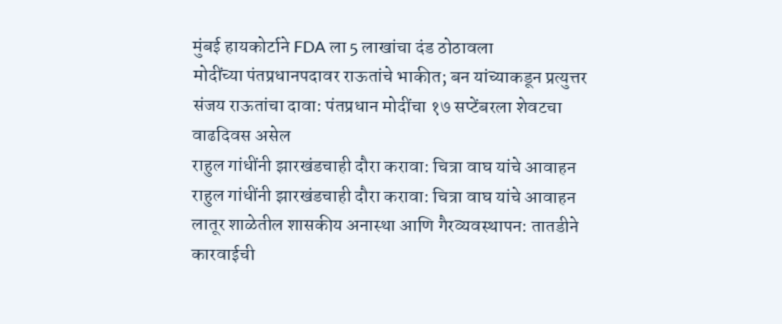मुंबई हायकोर्टाने FDA ला 5 लाखांचा दंड ठोठावला
मोदींच्या पंतप्रधानपदावर राऊतांचे भाकीत; बन यांच्याकडून प्रत्युत्तर
संजय राऊतांचा दावा: पंतप्रधान मोदींचा १७ सप्टेंबरला शेवटचा वाढदिवस असेल
राहुल गांधींनी झारखंडचाही दौरा करावा: चित्रा वाघ यांचे आवाहन
राहुल गांधींनी झारखंडचाही दौरा करावा: चित्रा वाघ यांचे आवाहन
लातूर शाळेतील शासकीय अनास्था आणि गैरव्यवस्थापन: तातडीने कारवाईची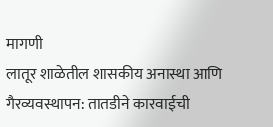मागणी
लातूर शाळेतील शासकीय अनास्था आणि गैरव्यवस्थापन: तातडीने कारवाईची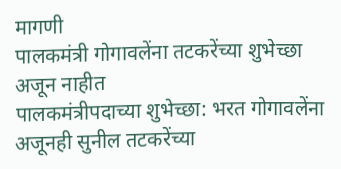मागणी
पालकमंत्री गोगावलेंना तटकरेंच्या शुभेच्छा अजून नाहीत
पालकमंत्रीपदाच्या शुभेच्छा: भरत गोगावलेंना अजूनही सुनील तटकरेंच्या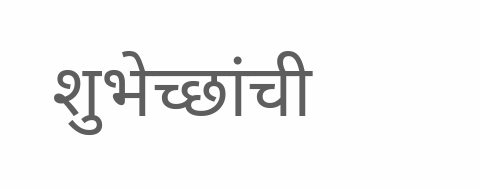शुभेच्छांची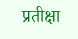प्रतीक्षा